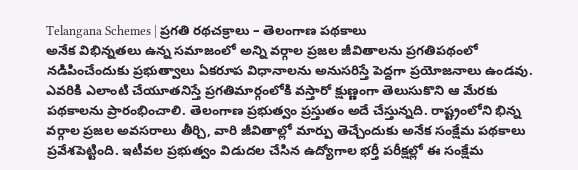Telangana Schemes | ప్రగతి రథచక్రాలు – తెలంగాణ పథకాలు
అనేక విభిన్నతలు ఉన్న సమాజంలో అన్ని వర్గాల ప్రజల జీవితాలను ప్రగతిపథంలో నడిపించేందుకు ప్రభుత్వాలు ఏకరూప విధానాలను అనుసరిస్తే పెద్దగా ప్రయోజనాలు ఉండవు. ఎవరికి ఎలాంటి చేయూతనిస్తే ప్రగతిమార్గంలోకి వస్తారో క్షుణ్ణంగా తెలుసుకొని ఆ మేరకు పథకాలను ప్రారంభించాలి. తెలంగాణ ప్రభుత్వం ప్రస్తుతం అదే చేస్తున్నది. రాష్ట్రంలోని భిన్న వర్గాల ప్రజల అవసరాలు తీర్చి, వారి జీవితాల్లో మార్పు తెచ్చేందుకు అనేక సంక్షేమ పథకాలు ప్రవేశపెట్టింది. ఇటీవల ప్రభుత్వం విడుదల చేసిన ఉద్యోగాల భర్తీ పరీక్షల్లో ఈ సంక్షేమ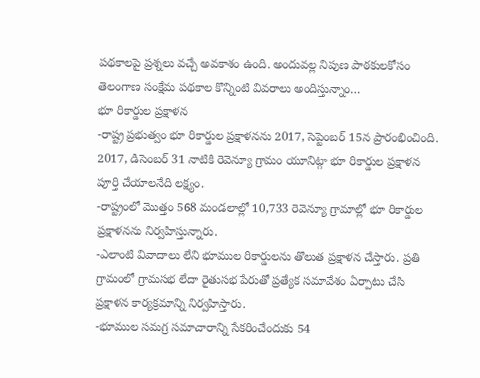పథకాలపై ప్రశ్నలు వచ్చే అవకాశం ఉంది. అందువల్ల నిపుణ పాఠకులకోసం తెలంగాణ సంక్షేమ పథకాల కొన్నింటి వివరాలు అందిస్తున్నాం…
భూ రికార్డుల ప్రక్షాళన
-రాష్ట్ర ప్రభుత్వం భూ రికార్డుల ప్రక్షాళనను 2017, సెప్టెంబర్ 15న ప్రారంభించింది. 2017, డిసెంబర్ 31 నాటికి రెవెన్యూ గ్రామం యూనిట్గా భూ రికార్డుల ప్రక్షాళన పూర్తి చేయాలనేది లక్ష్యం.
-రాష్ట్రంలో మొత్తం 568 మండలాల్లో 10,733 రెవెన్యూ గ్రామాల్లో భూ రికార్డుల ప్రక్షాళనను నిర్వహిస్తున్నారు.
-ఎలాంటి వివాదాలు లేని భూముల రికార్డులను తొలుత ప్రక్షాళన చేస్తారు. ప్రతి గ్రామంలో గ్రామసభ లేదా రైతుసభ పేరుతో ప్రత్యేక సమావేశం ఏర్పాటు చేసి ప్రక్షాళన కార్యక్రమాన్ని నిర్వహిస్తారు.
-భూముల సమగ్ర సమాచారాన్ని సేకరించేందుకు 54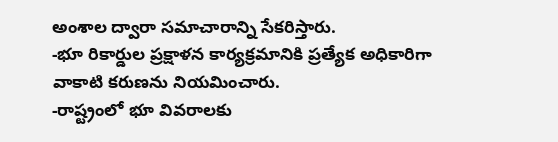అంశాల ద్వారా సమాచారాన్ని సేకరిస్తారు.
-భూ రికార్డుల ప్రక్షాళన కార్యక్రమానికి ప్రత్యేక అధికారిగా వాకాటి కరుణను నియమించారు.
-రాష్ట్రంలో భూ వివరాలకు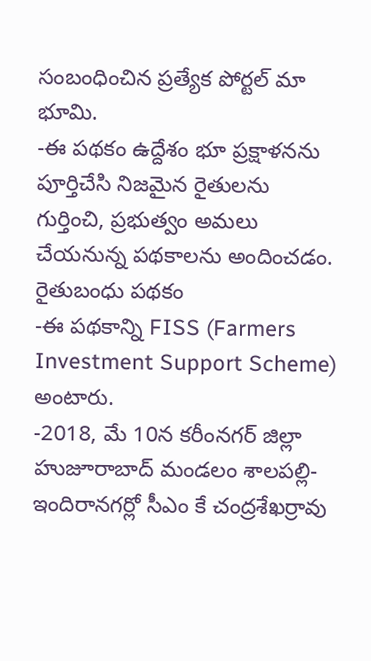సంబంధించిన ప్రత్యేక పోర్టల్ మా భూమి.
-ఈ పథకం ఉద్దేశం భూ ప్రక్షాళనను పూర్తిచేసి నిజమైన రైతులను గుర్తించి, ప్రభుత్వం అమలు చేయనున్న పథకాలను అందించడం.
రైతుబంధు పథకం
-ఈ పథకాన్ని FISS (Farmers Investment Support Scheme) అంటారు.
-2018, మే 10న కరీంనగర్ జిల్లా హుజూరాబాద్ మండలం శాలపల్లి-ఇందిరానగర్లో సీఎం కే చంద్రశేఖర్రావు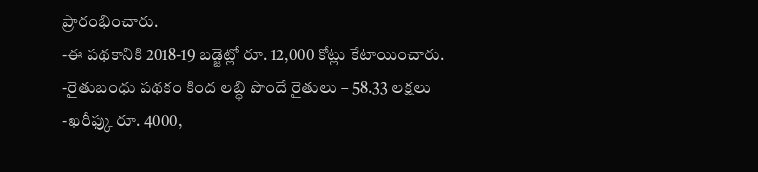ప్రారంభించారు.
-ఈ పథకానికి 2018-19 బడ్జెట్లో రూ. 12,000 కోట్లు కేటాయించారు.
-రైతుబంధు పథకం కింద లబ్ధి పొందే రైతులు – 58.33 లక్షలు
-ఖరీఫ్కు రూ. 4000,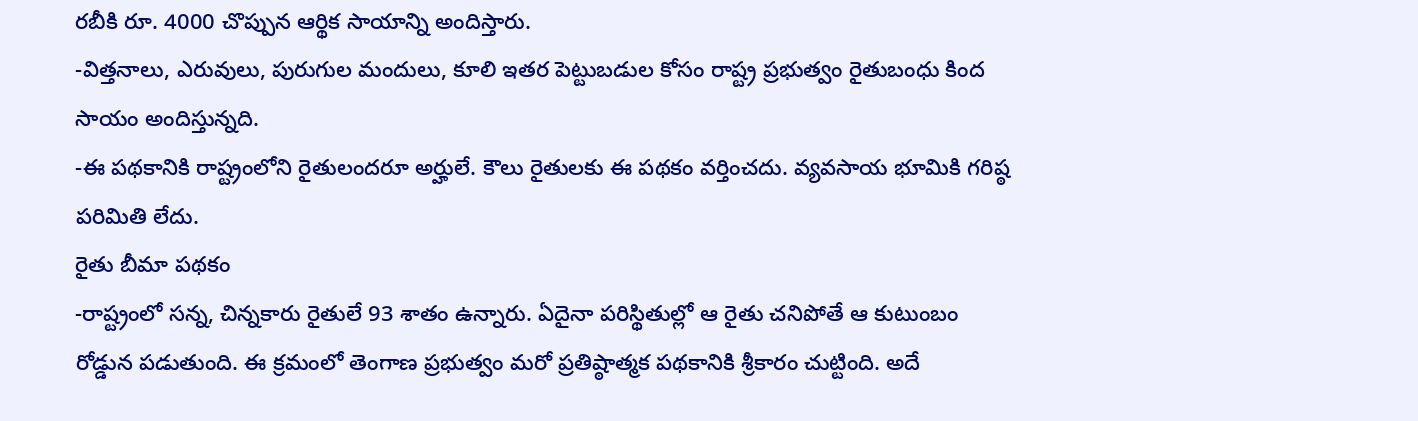రబీకి రూ. 4000 చొప్పున ఆర్థిక సాయాన్ని అందిస్తారు.
-విత్తనాలు, ఎరువులు, పురుగుల మందులు, కూలి ఇతర పెట్టుబడుల కోసం రాష్ట్ర ప్రభుత్వం రైతుబంధు కింద సాయం అందిస్తున్నది.
-ఈ పథకానికి రాష్ట్రంలోని రైతులందరూ అర్హులే. కౌలు రైతులకు ఈ పథకం వర్తించదు. వ్యవసాయ భూమికి గరిష్ఠ పరిమితి లేదు.
రైతు బీమా పథకం
-రాష్ట్రంలో సన్న, చిన్నకారు రైతులే 93 శాతం ఉన్నారు. ఏదైనా పరిస్థితుల్లో ఆ రైతు చనిపోతే ఆ కుటుంబం రోడ్డున పడుతుంది. ఈ క్రమంలో తెంగాణ ప్రభుత్వం మరో ప్రతిష్ఠాత్మక పథకానికి శ్రీకారం చుట్టింది. అదే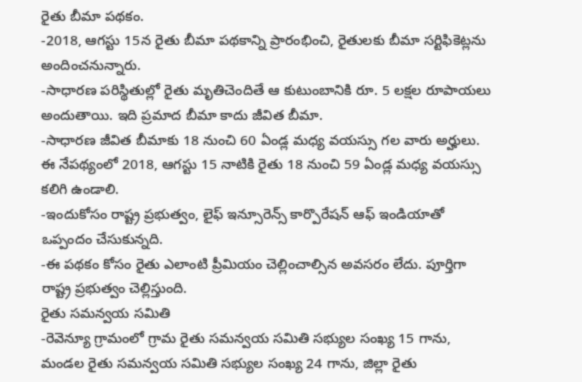రైతు బీమా పథకం.
-2018, ఆగస్టు 15న రైతు బీమా పథకాన్ని ప్రారంభించి, రైతులకు బీమా సర్టిఫికెట్లను అందించనున్నారు.
-సాధారణ పరిస్థితుల్లో రైతు మృతిచెందితే ఆ కుటుంబానికి రూ. 5 లక్షల రూపాయలు అందుతాయి. ఇది ప్రమాద బీమా కాదు జీవిత బీమా.
-సాధారణ జీవిత బీమాకు 18 నుంచి 60 ఏండ్ల మధ్య వయస్సు గల వారు అర్హులు. ఈ నేపథ్యంలో 2018, ఆగస్టు 15 నాటికి రైతు 18 నుంచి 59 ఏండ్ల మధ్య వయస్సు కలిగి ఉండాలి.
-ఇందుకోసం రాష్ట్ర ప్రభుత్వం, లైఫ్ ఇన్సూరెన్స్ కార్పొరేషన్ ఆఫ్ ఇండియాతో ఒప్పందం చేసుకున్నది.
-ఈ పథకం కోసం రైతు ఎలాంటి ప్రీమియం చెల్లించాల్సిన అవసరం లేదు. పూర్తిగా రాష్ట్ర ప్రభుత్వం చెల్లిస్తుంది.
రైతు సమన్వయ సమితి
-రెవెన్యూ గ్రామంలో గ్రామ రైతు సమన్వయ సమితి సభ్యుల సంఖ్య 15 గాను, మండల రైతు సమన్వయ సమితి సభ్యుల సంఖ్య 24 గాను, జిల్లా రైతు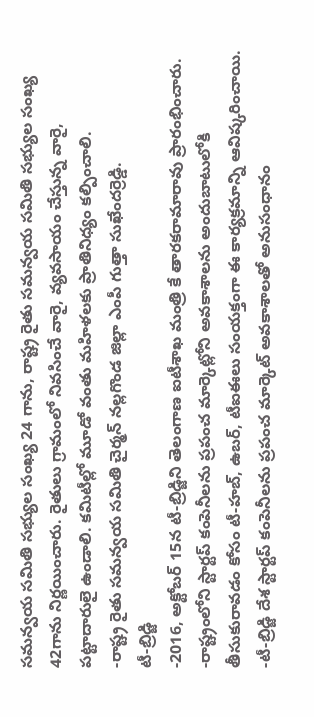సమన్వయ సమితి సభ్యుల సంఖ్య 24 గాను, రాష్ట్ర రైతు సమన్వయ సమితి సభ్యుల సంఖ్య 42గాను నిర్ణయించారు. రైతులు గ్రామంలో నివసించే వారై, వ్యవసాయం చేస్తున్న వారై, పట్టాదారులై ఉండాలి. కమిటీల్లో మూడో వంతు మహిళలకు ప్రాతినిధ్యం కల్పించాలి.
-రాష్ట్ర రైతు సమన్వయ సమితి చైర్మన్ నల్లగొండ జిల్లా ఎంపీ గుత్తా సుఖేందర్రెడ్డి.
టీ-బ్రిడ్జి
-2016, అక్టోబర్ 15న టీ-బ్రిడ్జిని తెలంగాణ ఐటీశాఖ మంత్రి కే తారకరామారావు ప్రారంభించారు.
-రాష్ట్రంలోని స్టార్టప్ కంపెనీలను ప్రపంచ మార్కెట్లోని అవకాశాలను అందుబాటులోకి తీసుకురావడం కోసం టీ-హబ్, ఉబర్, టీఐఈలు సంయక్తంగా ఈ కార్యక్రమాన్ని ఆవిష్కరించాయి.
-టీ-బ్రిడ్జి దేశ స్టార్టప్ కంపెనీలను ప్రపంచ మార్కెట్ అవకాశాలతో అనుసంధానం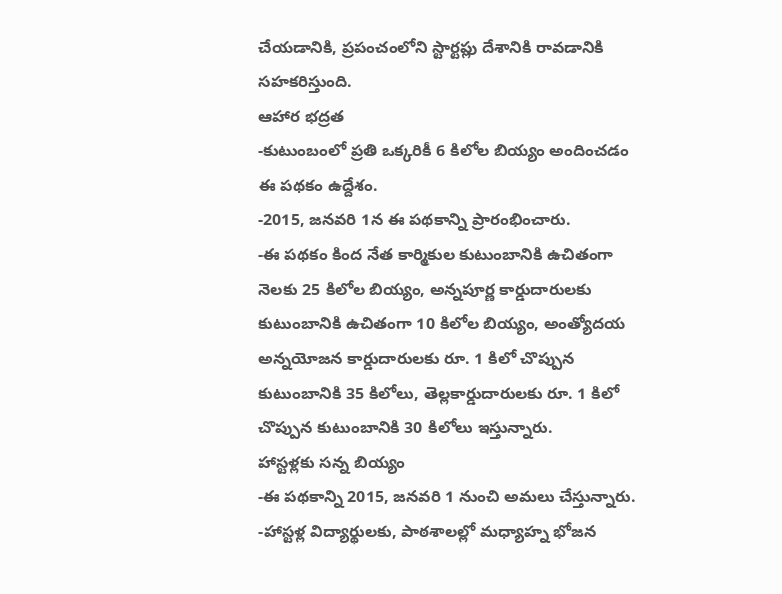చేయడానికి, ప్రపంచంలోని స్టార్టప్లు దేశానికి రావడానికి సహకరిస్తుంది.
ఆహార భద్రత
-కుటుంబంలో ప్రతి ఒక్కరికీ 6 కిలోల బియ్యం అందించడం ఈ పథకం ఉద్దేశం.
-2015, జనవరి 1న ఈ పథకాన్ని ప్రారంభించారు.
-ఈ పథకం కింద నేత కార్మికుల కుటుంబానికి ఉచితంగా నెలకు 25 కిలోల బియ్యం, అన్నపూర్ణ కార్డుదారులకు కుటుంబానికి ఉచితంగా 10 కిలోల బియ్యం, అంత్యోదయ అన్నయోజన కార్డుదారులకు రూ. 1 కిలో చొప్పున కుటుంబానికి 35 కిలోలు, తెల్లకార్డుదారులకు రూ. 1 కిలో చొప్పున కుటుంబానికి 30 కిలోలు ఇస్తున్నారు.
హాస్టళ్లకు సన్న బియ్యం
-ఈ పథకాన్ని 2015, జనవరి 1 నుంచి అమలు చేస్తున్నారు.
-హాస్టళ్ల విద్యార్థులకు, పాఠశాలల్లో మధ్యాహ్న భోజన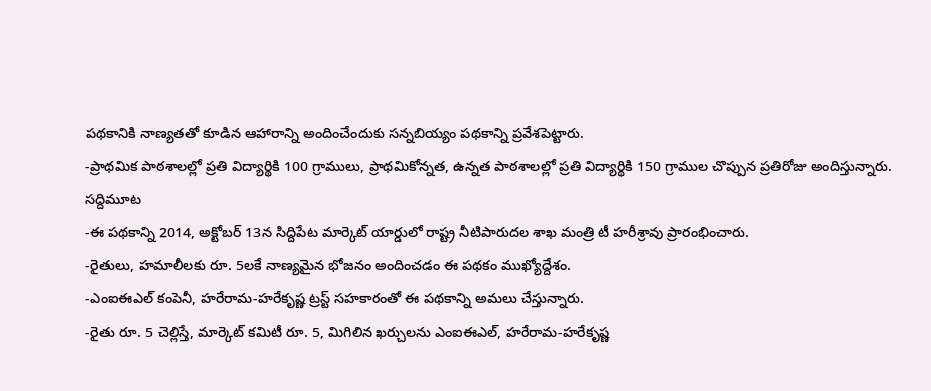పథకానికి నాణ్యతతో కూడిన ఆహారాన్ని అందించేందుకు సన్నబియ్యం పథకాన్ని ప్రవేశపెట్టారు.
-ప్రాథమిక పాఠశాలల్లో ప్రతి విద్యార్థికి 100 గ్రాములు, ప్రాథమికోన్నత, ఉన్నత పాఠశాలల్లో ప్రతి విద్యార్థికి 150 గ్రాముల చొప్పున ప్రతిరోజు అందిస్తున్నారు.
సద్దిమూట
-ఈ పథకాన్ని 2014, అక్టోబర్ 13న సిద్దిపేట మార్కెట్ యార్డులో రాష్ట్ర నీటిపారుదల శాఖ మంత్రి టీ హరీశ్రావు ప్రారంభించారు.
-రైతులు, హమాలీలకు రూ. 5లకే నాణ్యమైన భోజనం అందించడం ఈ పథకం ముఖ్యోద్దేశం.
-ఎంఐఈఎల్ కంపెనీ, హరేరామ-హరేకృష్ణ ట్రస్ట్ సహకారంతో ఈ పథకాన్ని అమలు చేస్తున్నారు.
-రైతు రూ. 5 చెల్లిస్తే, మార్కెట్ కమిటీ రూ. 5, మిగిలిన ఖర్చులను ఎంఐఈఎల్, హరేరామ-హరేకృష్ణ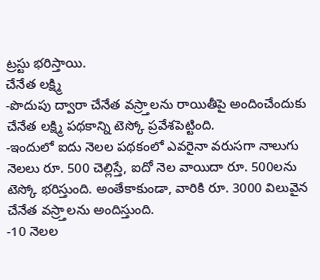ట్రస్టు భరిస్తాయి.
చేనేత లక్ష్మి
-పొదుపు ద్వారా చేనేత వస్ర్తాలను రాయితీపై అందించేందుకు చేనేత లక్ష్మి పథకాన్ని టెస్కో ప్రవేశపెట్టింది.
-ఇందులో ఐదు నెలల పథకంలో ఎవరైనా వరుసగా నాలుగు నెలలు రూ. 500 చెల్లిస్తే, ఐదో నెల వాయిదా రూ. 500లను టెస్కో భరిస్తుంది. అంతేకాకుండా, వారికి రూ. 3000 విలువైన చేనేత వస్ర్తాలను అందిస్తుంది.
-10 నెలల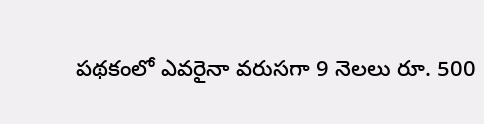పథకంలో ఎవరైనా వరుసగా 9 నెలలు రూ. 500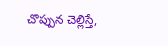చొప్పున చెల్లిస్తే,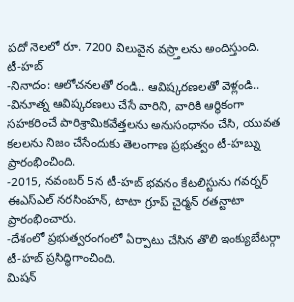పదో నెలలో రూ. 7200 విలువైన వస్ర్తాలను అందిస్తుంది.
టీ-హబ్
-నినాదం: ఆలోచనలతో రండి.. ఆవిష్కరణలతో వెళ్లండి..
-వినూత్న ఆవిష్కరణలు చేసే వారిని, వారికి ఆర్థికంగా సహకరించే పారిశ్రామికవేత్తలను అనుసంధానం చేసి, యువత కలలను నిజం చేసేందుకు తెలంగాణ ప్రభుత్వం టీ-హబ్ను ప్రారంభించింది.
-2015, నవంబర్ 5న టీ-హబ్ భవనం కేటలిస్టును గవర్నర్ ఈఎస్ఎల్ నరసింహన్, టాటా గ్రూప్ చైర్మన్ రతన్టాటా ప్రారంభించారు.
-దేశంలో ప్రభుత్వరంగంలో ఏర్పాటు చేసిన తొలి ఇంక్యుబేటర్గా టీ-హబ్ ప్రసిద్ధిగాంచింది.
మిషన్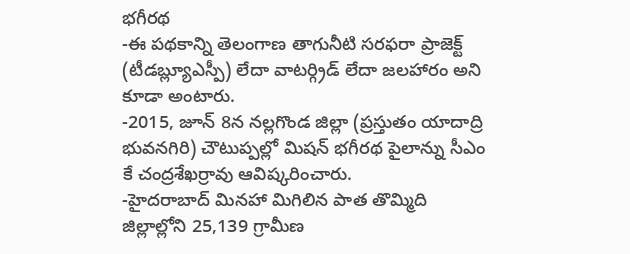భగీరథ
-ఈ పథకాన్ని తెలంగాణ తాగునీటి సరఫరా ప్రాజెక్ట్ (టీడబ్ల్యూఎస్పీ) లేదా వాటర్గ్రిడ్ లేదా జలహారం అని కూడా అంటారు.
-2015, జూన్ 8న నల్లగొండ జిల్లా (ప్రస్తుతం యాదాద్రి భువనగిరి) చౌటుప్పల్లో మిషన్ భగీరథ పైలాన్ను సీఎం కే చంద్రశేఖర్రావు ఆవిష్కరించారు.
-హైదరాబాద్ మినహా మిగిలిన పాత తొమ్మిది జిల్లాల్లోని 25,139 గ్రామీణ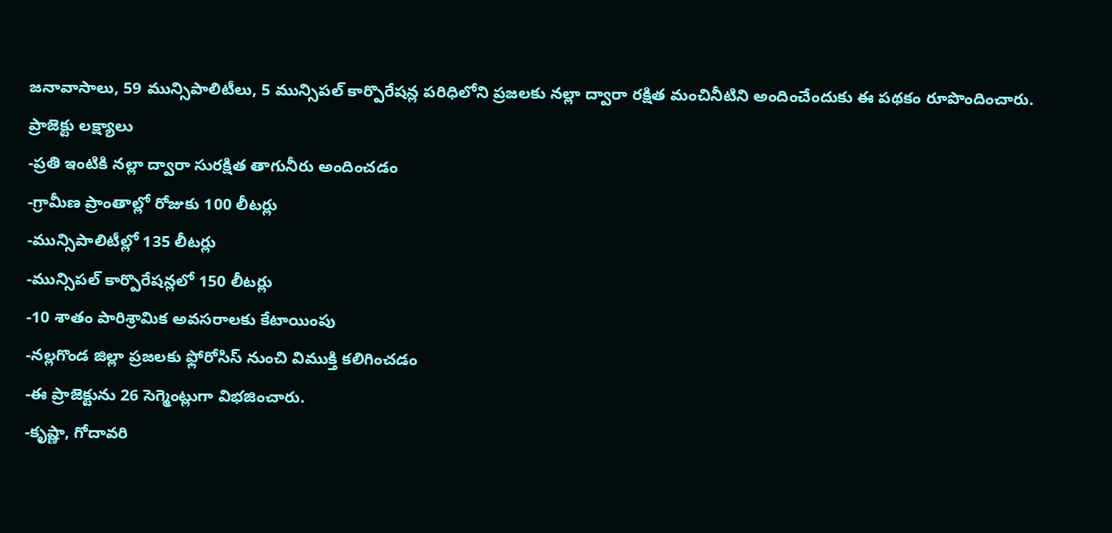జనావాసాలు, 59 మున్సిపాలిటీలు, 5 మున్సిపల్ కార్పొరేషన్ల పరిధిలోని ప్రజలకు నల్లా ద్వారా రక్షిత మంచినీటిని అందించేందుకు ఈ పథకం రూపొందించారు.
ప్రాజెక్టు లక్ష్యాలు
-ప్రతి ఇంటికి నల్లా ద్వారా సురక్షిత తాగునీరు అందించడం
-గ్రామీణ ప్రాంతాల్లో రోజుకు 100 లీటర్లు
-మున్సిపాలిటీల్లో 135 లీటర్లు
-మున్సిపల్ కార్పొరేషన్లలో 150 లీటర్లు
-10 శాతం పారిశ్రామిక అవసరాలకు కేటాయింపు
-నల్లగొండ జిల్లా ప్రజలకు ఫ్లోరోసిస్ నుంచి విముక్తి కలిగించడం
-ఈ ప్రాజెక్టును 26 సెగ్మెంట్లుగా విభజించారు.
-కృష్ణా, గోదావరి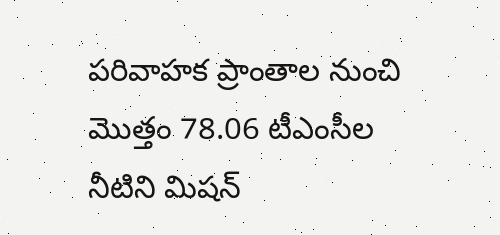పరివాహక ప్రాంతాల నుంచి మొత్తం 78.06 టీఎంసీల నీటిని మిషన్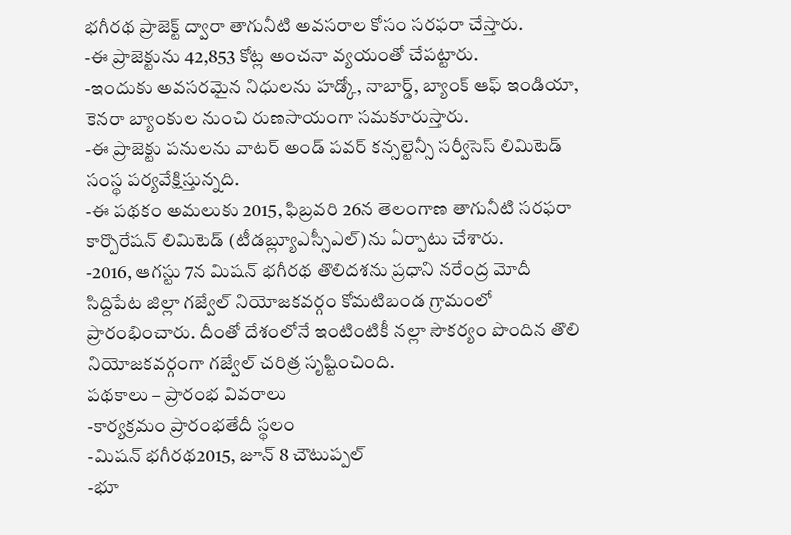భగీరథ ప్రాజెక్ట్ ద్వారా తాగునీటి అవసరాల కోసం సరఫరా చేస్తారు.
-ఈ ప్రాజెక్టును 42,853 కోట్ల అంచనా వ్యయంతో చేపట్టారు.
-ఇందుకు అవసరమైన నిధులను హడ్కో, నాబార్డ్, బ్యాంక్ ఆఫ్ ఇండియా, కెనరా బ్యాంకుల నుంచి రుణసాయంగా సమకూరుస్తారు.
-ఈ ప్రాజెక్టు పనులను వాటర్ అండ్ పవర్ కన్సల్టెన్సీ సర్వీసెస్ లిమిటెడ్ సంస్థ పర్యవేక్షిస్తున్నది.
-ఈ పథకం అమలుకు 2015, ఫిబ్రవరి 26న తెలంగాణ తాగునీటి సరఫరా కార్పొరేషన్ లిమిటెడ్ (టీడబ్ల్యూఎస్సీఎల్)ను ఏర్పాటు చేశారు.
-2016, ఆగస్టు 7న మిషన్ భగీరథ తొలిదశను ప్రధాని నరేంద్ర మోదీ సిద్దిపేట జిల్లా గజ్వేల్ నియోజకవర్గం కోమటిబండ గ్రామంలో ప్రారంభించారు. దీంతో దేశంలోనే ఇంటింటికీ నల్లా సౌకర్యం పొందిన తొలి నియోజకవర్గంగా గజ్వేల్ చరిత్ర సృష్టించింది.
పథకాలు – ప్రారంభ వివరాలు
-కార్యక్రమం ప్రారంభతేదీ స్థలం
-మిషన్ భగీరథ2015, జూన్ 8 చౌటుప్పల్
-భూ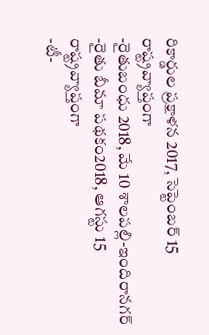రికార్డుల ప్రక్షాళన 2017, సెప్టెంబర్ 15 రాష్ట్రవ్యాప్తంగా
-రైతుబంధు 2018, మే 10 శాలపల్లి-ఇందిరానగర్
-రైతు బీమా పథకం2018, ఆగస్టు 15 రాష్ట్రవ్యాప్తంగా
-టీ-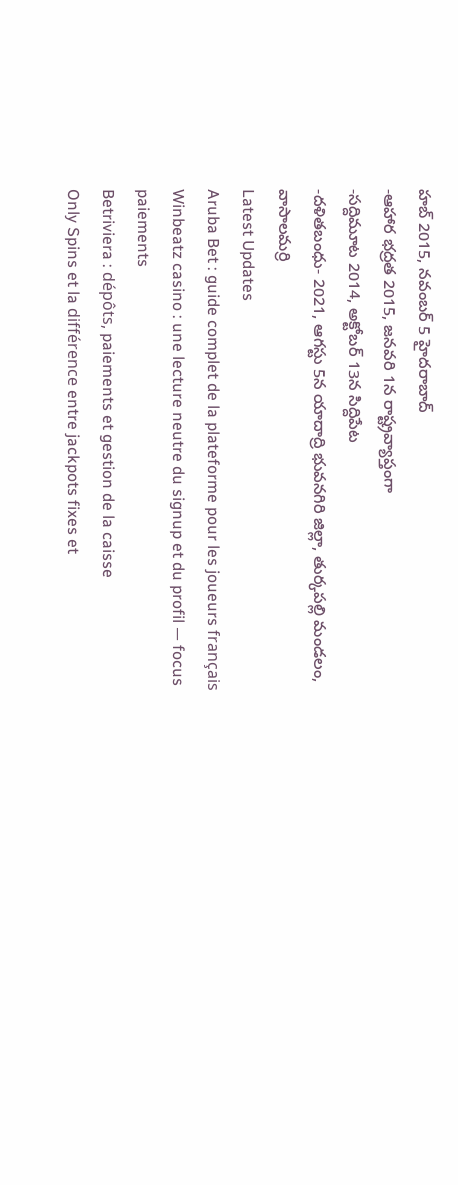హబ్ 2015, నవంబర్ 5 హైదరాబాద్
-ఆహార భద్రత 2015, జనవరి 1న రాష్ట్రవ్యాప్తంగా
-సద్దిమూట 2014, అక్టోబర్ 13న సిద్దిపేట
-దళితబంధు- 2021, ఆగస్టు 5న యాదాద్రి భువనగిరి జిల్లా, తుర్కపల్లి మండలం, వాసాలమర్రి
Latest Updates
Aruba Bet : guide complet de la plateforme pour les joueurs français
Winbeatz casino : une lecture neutre du signup et du profil — focus paiements
Betriviera : dépôts, paiements et gestion de la caisse
Only Spins et la différence entre jackpots fixes et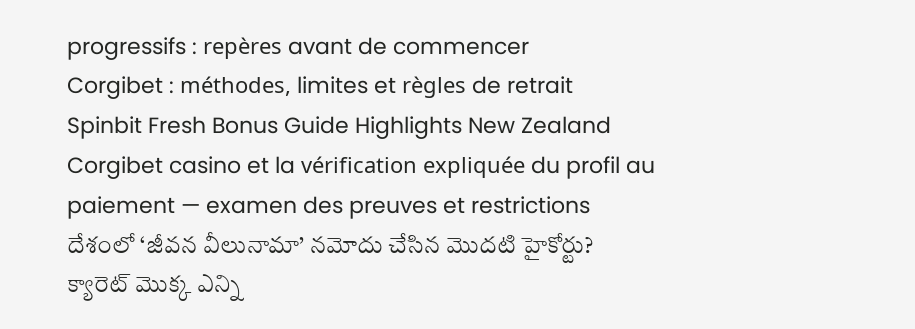progressifs : repères avant de commencer
Corgibet : méthodes, limites et règles de retrait
Spinbit Fresh Bonus Guide Highlights New Zealand
Corgibet casino et la vérification expliquée du profil au paiement — examen des preuves et restrictions
దేశంలో ‘జీవన వీలునామా’ నమోదు చేసిన మొదటి హైకోర్టు?
క్యారెట్ మొక్క ఎన్ని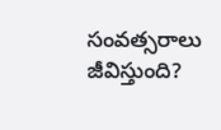సంవత్సరాలు జీవిస్తుంది?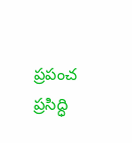ప్రపంచ ప్రసిద్ధి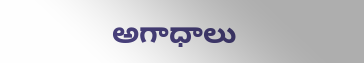అగాధాలు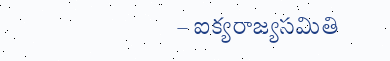– ఐక్యరాజ్యసమితి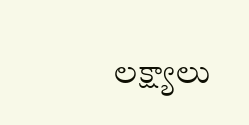లక్ష్యాలు